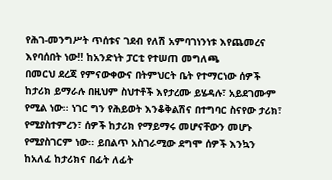የሕገ-መንግሥት ጥሰቱና ገደብ የለሽ አምባገነንነቱ እየጨመረና እየባሰበት ነው!! ከአንድነት ፓርቲ የተሠጠ መግለጫ
በመርህ ደረጃ የምናውቀውና በትምህርት ቤት የተማርነው ሰዎች ከታሪክ ይማራሉ በዚህም ስህተቶች እየታረሙ ይሄዳሉ፣ አይደገሙም የሚል ነው፡፡ ነገር ግን የሕይወት እንቆቅልሽና በተግባር ስናየው ታሪክ፣ የሚያስተምረን፣ ሰዎች ከታሪክ የማይማሩ መሆናቸውን መሆኑ የሚያስገርም ነው፡፡ ይበልጥ አስገራሚው ደግሞ ሰዎች እንኳን ከአለፈ ከታሪክና በፊት ለፊት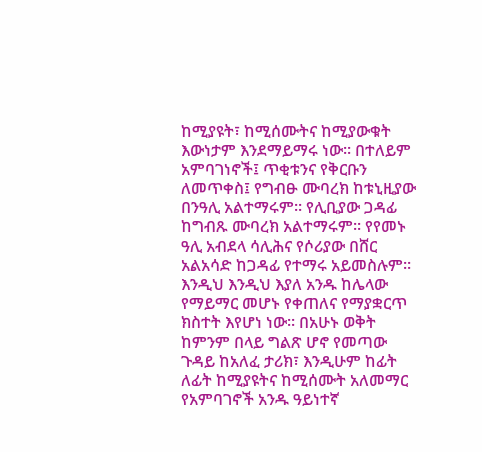ከሚያዩት፣ ከሚሰሙትና ከሚያውቁት እውነታም እንደማይማሩ ነው፡፡ በተለይም አምባገነኖች፤ ጥቂቱንና የቅርቡን ለመጥቀስ፤ የግብፁ ሙባረክ ከቱኒዚያው በንዓሊ አልተማሩም፡፡ የሊቢያው ጋዳፊ ከግብጹ ሙባረክ አልተማሩም፡፡ የየመኑ ዓሊ አብደላ ሳሊሕና የሶሪያው በሸር አልአሳድ ከጋዳፊ የተማሩ አይመስሉም፡፡ እንዲህ እንዲህ እያለ አንዱ ከሌላው የማይማር መሆኑ የቀጠለና የማያቋርጥ ክስተት እየሆነ ነው፡፡ በአሁኑ ወቅት ከምንም በላይ ግልጽ ሆኖ የመጣው ጉዳይ ከአለፈ ታሪክ፣ እንዲሁም ከፊት ለፊት ከሚያዩትና ከሚሰሙት አለመማር የአምባገኖች አንዱ ዓይነተኛ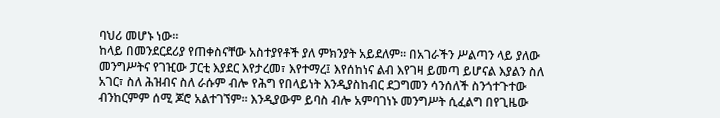ባህሪ መሆኑ ነው፡፡
ከላይ በመንደርደሪያ የጠቀስናቸው አስተያየቶች ያለ ምክንያት አይደለም፡፡ በአገራችን ሥልጣን ላይ ያለው መንግሥትና የገዢው ፓርቲ እያደር እየታረመ፣ እየተማረ፤ እየሰከነና ልብ እየገዛ ይመጣ ይሆናል እያልን ስለ አገር፣ ስለ ሕዝብና ስለ ራሱም ብሎ የሕግ የበላይነት እንዲያስከብር ደጋግመን ሳንሰለች ስንጎተጉተው ብንከርምም ሰሚ ጆሮ አልተገኘም፡፡ እንዲያውም ይባስ ብሎ አምባገነኑ መንግሥት ሲፈልግ በየጊዜው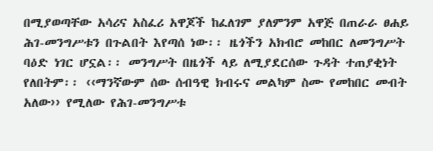በሚያወጣቸው አሳሪና አስፈሪ አዋጆች ከፈለገም ያለምንም አዋጅ በጠራራ ፀሐይ ሕገ-መንግሥቱን በጉልበት እየጣሰ ነው፡፡ ዜጎችን አክብሮ መከበር ለመንግሥት ባዕድ ነገር ሆኗል፡፡ መንግሥት በዜጎች ላይ ለሚያደርሰው ጉዳት ተጠያቂነት የለበትም፡፡ ‹‹ማንኛውም ሰው ሰብዓዊ ክብሩና መልካም ስሙ የመከበር መብት አለው›› የሚለው የሕገ-መንግሥቱ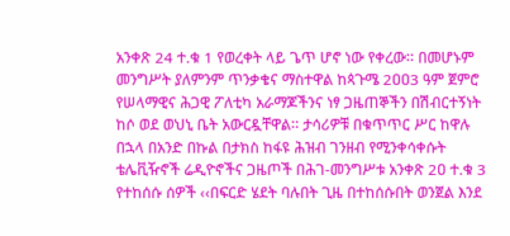አንቀጽ 24 ተ.ቁ 1 የወረቀት ላይ ጌጥ ሆኖ ነው የቀረው፡፡ በመሆኑም መንግሥት ያለምንም ጥንቃቄና ማስተዋል ከጳጉሜ 2ዐዐ3 ዓም ጀምሮ የሠላማዊና ሕጋዊ ፖለቲካ አራማጆችንና ነፃ ጋዜጠኞችን በሽብርተኝነት ከሶ ወደ ወህኒ ቤት አውርዷቸዋል፡፡ ታሳሪዎቹ በቁጥጥር ሥር ከዋሉ በኋላ በአንድ በኩል በታክስ ከፋዩ ሕዝብ ገንዘብ የሚንቀሳቀሱት ቴሌቪዥኖች ሬዲዮኖችና ጋዜጦች በሕገ-መንግሥቱ አንቀጽ 2ዐ ተ.ቁ 3 የተከሰሱ ሰዎች ‹‹በፍርድ ሄደት ባሉበት ጊዜ በተከሰሱበት ወንጀል እንደ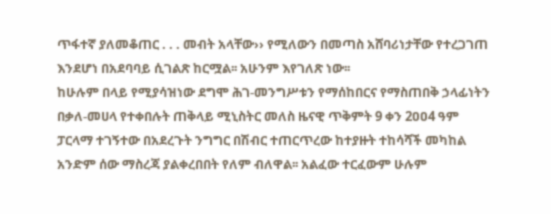ጥፋተኛ ያለመቆጠር . . . መብት አላቸው›› የሚለውን በመጣስ አሸባሪነታቸው የተረጋገጠ እንደሆነ በአደባባይ ሲገልጽ ከርሟል፡፡ አሁንም እየገለጽ ነው፡፡
ከሁሉም በላይ የሚያሳዝነው ደግሞ ሕገ-መንግሥቱን የማሰከበርና የማስጠበቅ ኃላፊነትን በቃለ-መሀላ የተቀበሉት ጠቅላይ ሚኒስትር መለስ ዜናዊ ጥቅምት 9 ቀን 2ዐዐ4 ዓም ፓርላማ ተገኝተው በአደረጉት ንግግር በሽብር ተጠርጥረው ከተያዙት ተከሳሻች መካከል አንድም ሰው ማስረጃ ያልቀረበበት የለም ብለዋል፡፡ አልፈው ተርፈውም ሁሉም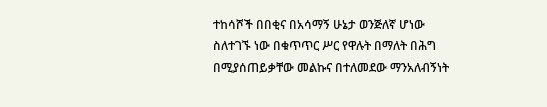ተከሳሾች በበቂና በአሳማኝ ሁኔታ ወንጅለኛ ሆነው ስለተገኙ ነው በቁጥጥር ሥር የዋሉት በማለት በሕግ በሚያሰጠይቃቸው መልኩና በተለመደው ማንአለብኝነት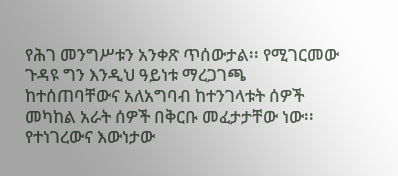የሕገ መንግሥቱን አንቀጽ ጥሰውታል፡፡ የሚገርመው ጉዳዩ ግን እንዲህ ዓይነቱ ማረጋገጫ ከተሰጠባቸውና አለአግባብ ከተንገላቱት ሰዎች መካከል አራት ሰዎች በቅርቡ መፈታታቸው ነው፡፡ የተነገረውና እውነታው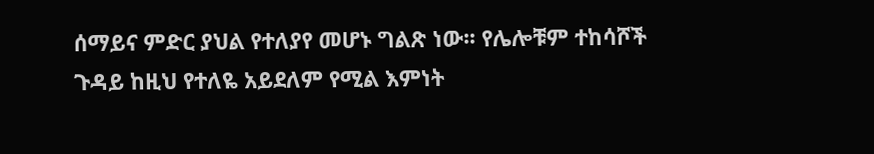ሰማይና ምድር ያህል የተለያየ መሆኑ ግልጽ ነው፡፡ የሌሎቹም ተከሳሾች ጉዳይ ከዚህ የተለዬ አይደለም የሚል እምነት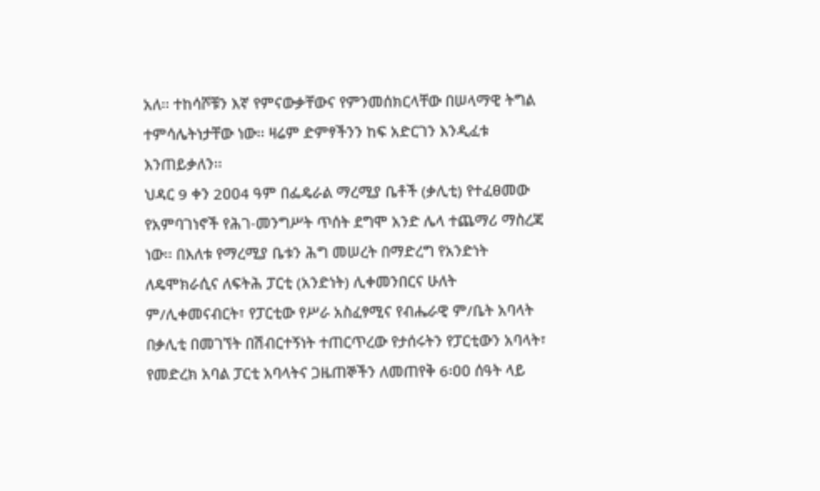አለ፡፡ ተከሳሾቹን እኛ የምናውቃቸውና የምንመሰክርላቸው በሠላማዊ ትግል ተምሳሌትነታቸው ነው፡፡ ዛሬም ድምፃችንን ከፍ አድርገን እንዲፈቱ እንጠይቃለን፡፡
ህዳር 9 ቀን 2ዐዐ4 ዓም በፌዴራል ማረሚያ ቤቶች (ቃሊቲ) የተፈፀመው የአምባገነኖች የሕገ-መንግሥት ጥሰት ደግሞ አንድ ሌላ ተጨማሪ ማስረጃ ነው፡፡ በእለቱ የማረሚያ ቤቱን ሕግ መሠረት በማድረግ የአንድነት ለዴሞክራሲና ለፍትሕ ፓርቲ (አንድነት) ሊቀመንበርና ሁለት ም/ሊቀመናብርት፣ የፓርቲው የሥራ አስፈፃሚና የብሔራዊ ም/ቤት አባላት በቃሊቲ በመገኘት በሽብርተኝነት ተጠርጥረው የታሰሩትን የፓርቲውን አባላት፣ የመድረክ አባል ፓርቲ አባላትና ጋዜጠኞችን ለመጠየቅ 6፡ዐዐ ሰዓት ላይ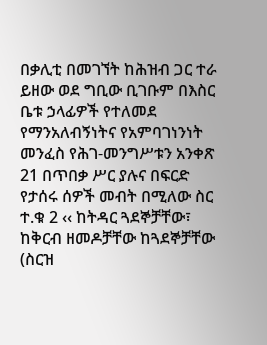በቃሊቲ በመገኘት ከሕዝብ ጋር ተራ ይዘው ወደ ግቢው ቢገቡም በእስር ቤቱ ኃላፊዎች የተለመደ የማንአለብኝነትና የአምባገነንነት መንፈስ የሕገ-መንግሥቱን አንቀጽ 21 በጥበቃ ሥር ያሉና በፍርድ የታሰሩ ሰዎች መብት በሚለው ስር ተ.ቁ 2 ‹‹ ከትዳር ጓደኞቻቸው፣ ከቅርብ ዘመዶቻቸው ከጓደኞቻቸው (ስርዝ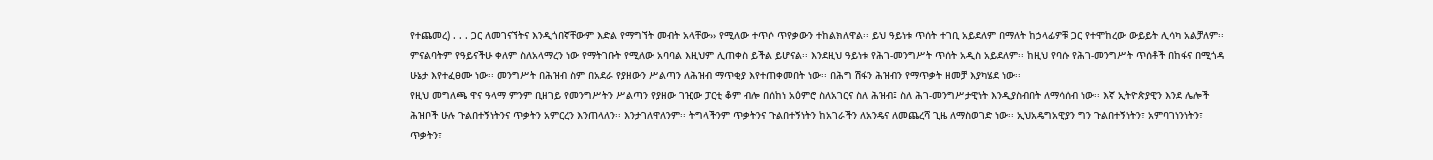የተጨመረ) . . . ጋር ለመገናኘትና እንዲጎበኛቸውም እድል የማግኘት መብት አላቸው›› የሚለው ተጥሶ ጥየቃውን ተከልክለዋል፡፡ ይህ ዓይነቱ ጥሰት ተገቢ አይደለም በማለት ከኃላፊዎቹ ጋር የተሞከረው ውይይት ሊሳካ አልቻለም፡፡ ምናልባትም የዓይናችሁ ቀለም ስለአላማረን ነው የማትገቡት የሚለው አባባል እዚህም ሊጠቀስ ይችል ይሆናል፡፡ እንደዚህ ዓይነቱ የሕገ-መንግሥት ጥሰት አዲስ አይደለም፡፡ ከዚህ የባሱ የሕገ-መንግሥት ጥሰቶች በከፋና በሚጎዳ ሁኔታ እየተፈፀሙ ነው፡፡ መንግሥት በሕዝብ ስም በአደራ የያዘውን ሥልጣን ለሕዝብ ማጥቂያ እየተጠቀመበት ነው፡፡ በሕግ ሽፋን ሕዝብን የማጥቃት ዘመቻ እያካሄደ ነው፡፡
የዚህ መግለጫ ዋና ዓላማ ምንም ቢዘገይ የመንግሥትን ሥልጣን የያዘው ገዢው ፓርቲ ቆም ብሎ በሰከነ አዕምሮ ስለአገርና ስለ ሕዝብ፤ ስለ ሕገ-መንግሥታዊነት እንዲያስብበት ለማሳሰብ ነው፡፡ እኛ ኢትዮጵያዊን እንደ ሌሎች ሕዝቦች ሁሉ ጉልበተኝነትንና ጥቃትን አምርረን እንጠላለን፡፡ እንታገለዋለንም፡፡ ትግላችንም ጥቃትንና ጉልበተኝነትን ከአገራችን ለአንዴና ለመጨረሻ ጊዜ ለማስወገድ ነው፡፡ ኢህአዴግአዊያን ግን ጉልበተኝነትን፣ አምባገነንነትን፣ ጥቃትን፣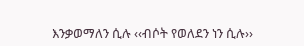እንቃወማለን ሲሉ ‹‹ብሶት የወለደን ነን ሲሉ››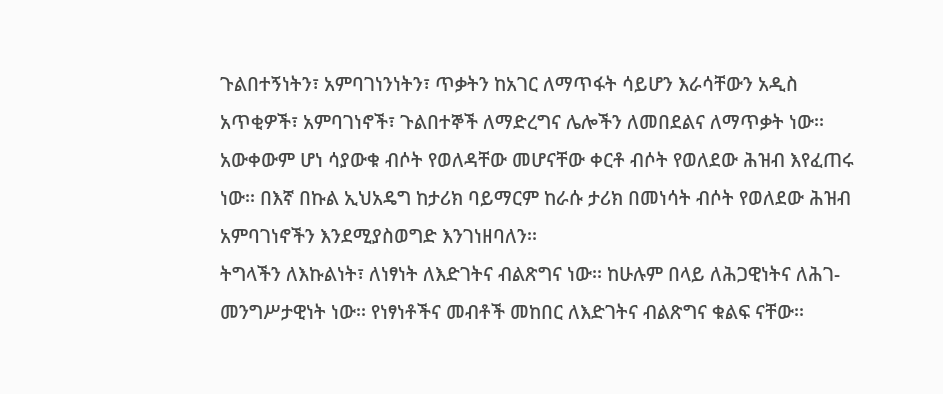ጉልበተኝነትን፣ አምባገነንነትን፣ ጥቃትን ከአገር ለማጥፋት ሳይሆን እራሳቸውን አዲስ አጥቂዎች፣ አምባገነኖች፣ ጉልበተኞች ለማድረግና ሌሎችን ለመበደልና ለማጥቃት ነው፡፡ አውቀውም ሆነ ሳያውቁ ብሶት የወለዳቸው መሆናቸው ቀርቶ ብሶት የወለደው ሕዝብ እየፈጠሩ ነው፡፡ በእኛ በኩል ኢህአዴግ ከታሪክ ባይማርም ከራሱ ታሪክ በመነሳት ብሶት የወለደው ሕዝብ አምባገነኖችን እንደሚያስወግድ እንገነዘባለን፡፡
ትግላችን ለእኩልነት፣ ለነፃነት ለእድገትና ብልጽግና ነው፡፡ ከሁሉም በላይ ለሕጋዊነትና ለሕገ-መንግሥታዊነት ነው፡፡ የነፃነቶችና መብቶች መከበር ለእድገትና ብልጽግና ቁልፍ ናቸው፡፡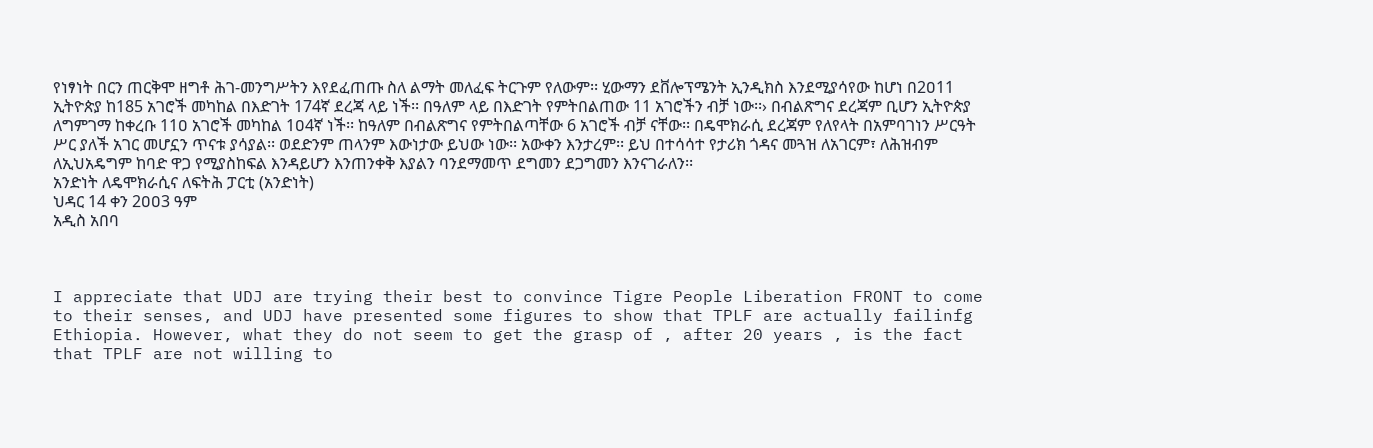የነፃነት በርን ጠርቅሞ ዘግቶ ሕገ-መንግሥትን እየደፈጠጡ ስለ ልማት መለፈፍ ትርጉም የለውም፡፡ ሂውማን ደቨሎፕሜንት ኢንዲክስ እንደሚያሳየው ከሆነ በ2ዐ11 ኢትዮጵያ ከ185 አገሮች መካከል በእድገት 174ኛ ደረጃ ላይ ነች፡፡ በዓለም ላይ በእድገት የምትበልጠው 11 አገሮችን ብቻ ነው፡፡› በብልጽግና ደረጃም ቢሆን ኢትዮጵያ ለግምገማ ከቀረቡ 11ዐ አገሮች መካከል 1ዐ4ኛ ነች፡፡ ከዓለም በብልጽግና የምትበልጣቸው 6 አገሮች ብቻ ናቸው፡፡ በዴሞክራሲ ደረጃም የለየላት በአምባገነን ሥርዓት ሥር ያለች አገር መሆኗን ጥናቱ ያሳያል፡፡ ወደድንም ጠላንም እውነታው ይህው ነው፡፡ አውቀን እንታረም፡፡ ይህ በተሳሳተ የታሪክ ጎዳና መጓዝ ለአገርም፣ ለሕዝብም ለኢህአዴግም ከባድ ዋጋ የሚያስከፍል እንዳይሆን እንጠንቀቅ እያልን ባንደማመጥ ደግመን ደጋግመን እንናገራለን፡፡
አንድነት ለዴሞክራሲና ለፍትሕ ፓርቲ (አንድነት)
ህዳር 14 ቀን 2ዐዐ3 ዓም
አዲስ አበባ



I appreciate that UDJ are trying their best to convince Tigre People Liberation FRONT to come to their senses, and UDJ have presented some figures to show that TPLF are actually failinfg Ethiopia. However, what they do not seem to get the grasp of , after 20 years , is the fact that TPLF are not willing to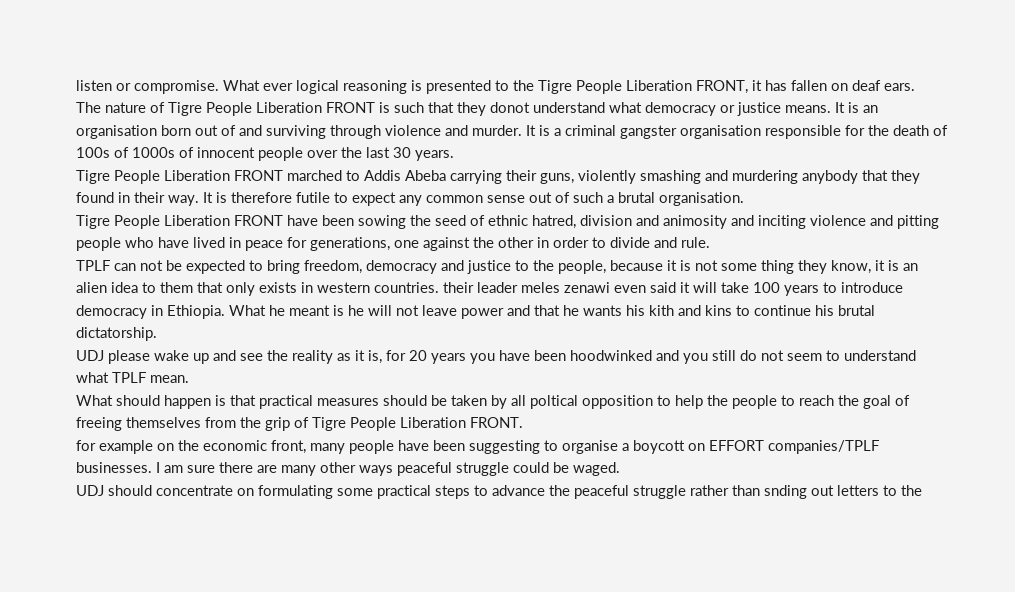listen or compromise. What ever logical reasoning is presented to the Tigre People Liberation FRONT, it has fallen on deaf ears.
The nature of Tigre People Liberation FRONT is such that they donot understand what democracy or justice means. It is an organisation born out of and surviving through violence and murder. It is a criminal gangster organisation responsible for the death of 100s of 1000s of innocent people over the last 30 years.
Tigre People Liberation FRONT marched to Addis Abeba carrying their guns, violently smashing and murdering anybody that they found in their way. It is therefore futile to expect any common sense out of such a brutal organisation.
Tigre People Liberation FRONT have been sowing the seed of ethnic hatred, division and animosity and inciting violence and pitting people who have lived in peace for generations, one against the other in order to divide and rule.
TPLF can not be expected to bring freedom, democracy and justice to the people, because it is not some thing they know, it is an alien idea to them that only exists in western countries. their leader meles zenawi even said it will take 100 years to introduce democracy in Ethiopia. What he meant is he will not leave power and that he wants his kith and kins to continue his brutal dictatorship.
UDJ please wake up and see the reality as it is, for 20 years you have been hoodwinked and you still do not seem to understand what TPLF mean.
What should happen is that practical measures should be taken by all poltical opposition to help the people to reach the goal of freeing themselves from the grip of Tigre People Liberation FRONT.
for example on the economic front, many people have been suggesting to organise a boycott on EFFORT companies/TPLF businesses. I am sure there are many other ways peaceful struggle could be waged.
UDJ should concentrate on formulating some practical steps to advance the peaceful struggle rather than snding out letters to the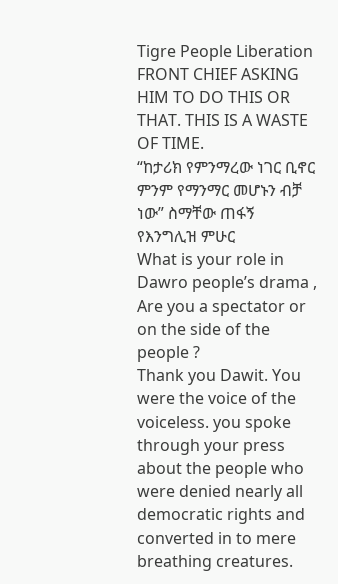Tigre People Liberation FRONT CHIEF ASKING HIM TO DO THIS OR THAT. THIS IS A WASTE OF TIME.
“ከታሪክ የምንማረው ነገር ቢኖር ምንም የማንማር መሆኑን ብቻ ነው” ስማቸው ጠፋኝ የእንግሊዝ ምሁር
What is your role in Dawro people’s drama , Are you a spectator or on the side of the people ?
Thank you Dawit. You were the voice of the voiceless. you spoke through your press about the people who were denied nearly all democratic rights and converted in to mere breathing creatures.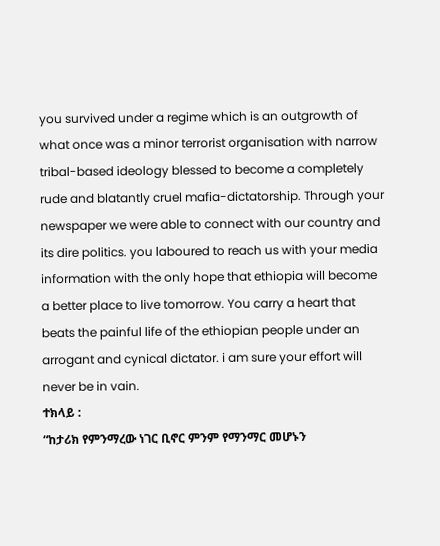you survived under a regime which is an outgrowth of what once was a minor terrorist organisation with narrow tribal-based ideology blessed to become a completely rude and blatantly cruel mafia-dictatorship. Through your newspaper we were able to connect with our country and its dire politics. you laboured to reach us with your media information with the only hope that ethiopia will become a better place to live tomorrow. You carry a heart that beats the painful life of the ethiopian people under an arrogant and cynical dictator. i am sure your effort will never be in vain.
ተክላይ :
“ከታሪክ የምንማረው ነገር ቢኖር ምንም የማንማር መሆኑን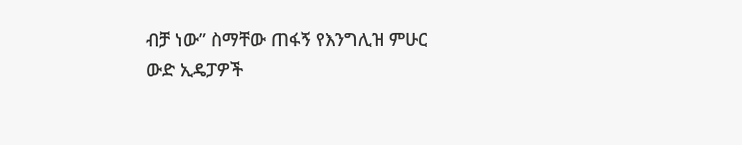ብቻ ነው” ስማቸው ጠፋኝ የእንግሊዝ ምሁር
ውድ ኢዴፓዎች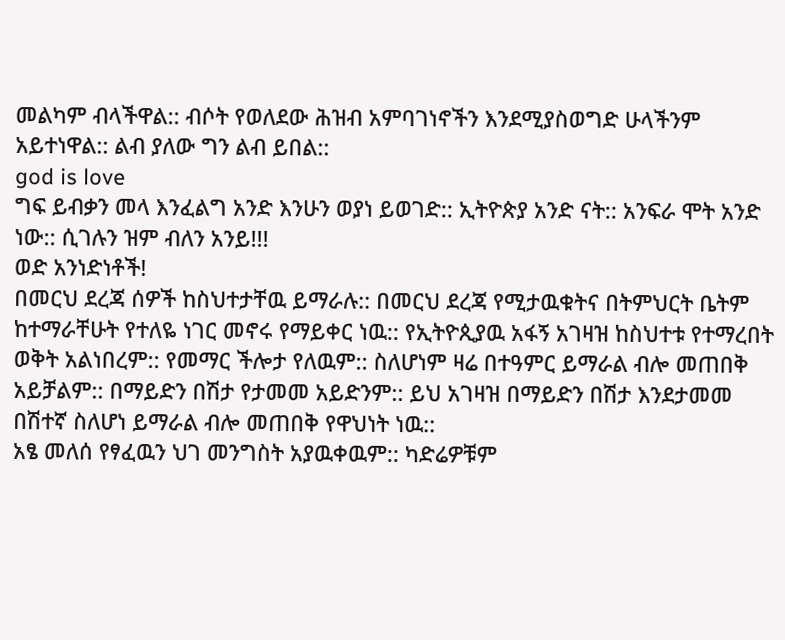መልካም ብላችዋል:: ብሶት የወለደው ሕዝብ አምባገነኖችን እንደሚያስወግድ ሁላችንም አይተነዋል:: ልብ ያለው ግን ልብ ይበል::
god is love
ግፍ ይብቃን መላ እንፈልግ አንድ እንሁን ወያነ ይወገድ:: ኢትዮጵያ አንድ ናት:: አንፍራ ሞት አንድ ነው:: ሲገሉን ዝም ብለን አንይ!!!
ወድ አንነድነቶች!
በመርህ ደረጃ ሰዎች ከስህተታቸዉ ይማራሉ:: በመርህ ደረጃ የሚታዉቁትና በትምህርት ቤትም ከተማራቸሁት የተለዬ ነገር መኖሩ የማይቀር ነዉ:: የኢትዮጲያዉ አፋኝ አገዛዝ ከስህተቱ የተማረበት ወቅት አልነበረም:: የመማር ችሎታ የለዉም:: ስለሆነም ዛሬ በተዓምር ይማራል ብሎ መጠበቅ አይቻልም:: በማይድን በሽታ የታመመ አይድንም:: ይህ አገዛዝ በማይድን በሽታ እንደታመመ በሽተኛ ስለሆነ ይማራል ብሎ መጠበቅ የዋህነት ነዉ::
አፄ መለሰ የፃፈዉን ህገ መንግስት አያዉቀዉም:: ካድሬዎቹም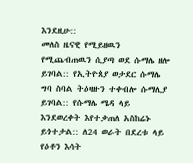እንደዚሁ::
መለስ ዜናዊ የሚይዘዉን የሚጨብጠዉን ሲያጣ ወደ ሱማሌ ዘሎ ይገባል:: የኢትዮጰያ ወታደር ሱማሌ ግባ ስባል ትዕዛዙን ተቀብሎ ሱማሊያ ይገባል:: የሱማሌ ሜዳ ላይ እንደወረቀት እየተቃጠለ አስከሬኑ ይጎተታል:: ለ24 ወራት በደረቱ ላይ የዕቶን እሳት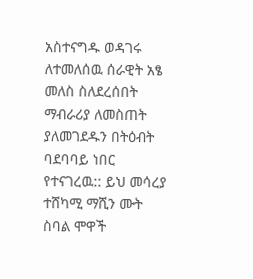አስተናግዱ ወዳገሩ ለተመለሰዉ ሰራዊት አፄ መለስ ስለደረሰበት ማብራሪያ ለመስጠት ያለመገደዱን በትዕብት ባደባባይ ነበር የተናገረዉ:: ይህ መሳረያ ተሸካሚ ማሺን ሙት ስባል ሞዋች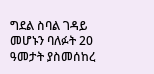ግደል ስባል ገዳይ መሆኑን ባለፉት 20 ዓመታት ያስመሰከረ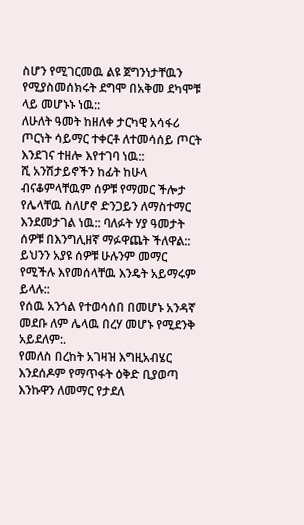ስሆን የሚገርመዉ ልዩ ጀግንነታቸዉን የሚያስመሰክሩት ደግሞ በአቅመ ደካሞቹ ላይ መሆኑኑ ነዉ::
ለሁለት ዓመት ከዘለቀ ታርካዊ አሳፋሪ ጦርነት ሳይማር ተቀርቶ ለተመሳሰይ ጦርት እንደገና ተዘሎ እየተገባ ነዉ::
ሺ አንሽታይኖችን ከፊት ከሁላ ብናቆምላቸዉም ሰዎቹ የማመር ችሎታ የሌላቸዉ ስለሆኖ ድንጋይን ለማስተማር እንደመታገል ነዉ:: ባለፉት ሃያ ዓመታት ሰዎቹ በእንግሊዘኛ ማፉዋጨት ችለዋል:: ይህንን አያዩ ሰዎቹ ሁሉንም መማር የሚችሉ እየመሰላቸዉ እንዴት አይማሩም ይላሉ::
የሰዉ አንጎል የተወሳሰበ በመሆኑ አንዳኛ መደቡ ለም ሌላዉ በረሃ መሆኑ የሚደንቅ አይደለም:.
የመለስ በረከት አገዛዝ እግዚአብሄር እንደሰዶም የማጥፋት ዕቅድ ቢያወጣ እንኩዋን ለመማር የታደለ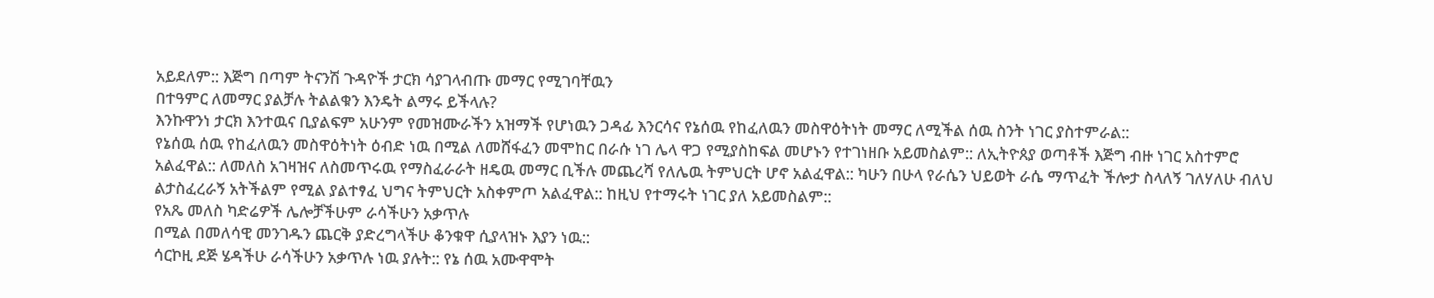አይደለም:: እጅግ በጣም ትናንሽ ጉዳዮች ታርክ ሳያገላብጡ መማር የሚገባቸዉን
በተዓምር ለመማር ያልቻሉ ትልልቁን እንዴት ልማሩ ይችላሉ?
እንኩዋንነ ታርክ እንተዉና ቢያልፍም አሁንም የመዝሙራችን አዝማች የሆነዉን ጋዳፊ እንርሳና የኔሰዉ የከፈለዉን መስዋዕትነት መማር ለሚችል ሰዉ ስንት ነገር ያስተምራል::
የኔሰዉ ሰዉ የከፈለዉን መስዋዕትነት ዕብድ ነዉ በሚል ለመሸፋፈን መሞከር በራሱ ነገ ሌላ ዋጋ የሚያስከፍል መሆኑን የተገነዘቡ አይመስልም:: ለኢትዮጰያ ወጣቶች እጅግ ብዙ ነገር አስተምሮ አልፈዋል:: ለመለስ አገዛዝና ለስመጥሩዉ የማስፈራራት ዘዴዉ መማር ቢችሉ መጨረሻ የለሌዉ ትምህርት ሆኖ አልፈዋል:: ካሁን በሁላ የራሴን ህይወት ራሴ ማጥፈት ችሎታ ስላለኝ ገለሃለሁ ብለህ ልታስፈረራኝ አትችልም የሚል ያልተፃፈ ህግና ትምህርት አስቀምጦ አልፈዋል:: ከዚህ የተማሩት ነገር ያለ አይመስልም::
የአጼ መለስ ካድሬዎች ሌሎቻችሁም ራሳችሁን አቃጥሉ
በሚል በመለሳዊ መንገዱን ጨርቅ ያድረግላችሁ ቆንቁዋ ሲያላዝኑ እያን ነዉ::
ሳርኮዚ ደጅ ሄዳችሁ ራሳችሁን አቃጥሉ ነዉ ያሉት:: የኔ ሰዉ አሙዋሞት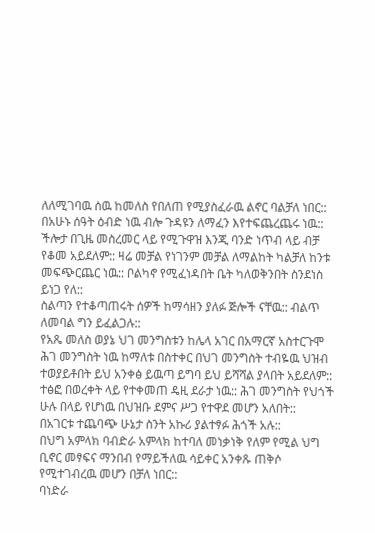ለለሚገባዉ ሰዉ ከመለስ የበለጠ የሚያስፈራዉ ልኖር ባልቻለ ነበር::
በአሁኑ ሰዓት ዕብድ ነዉ ብሎ ጉዳዩን ለማፈን እየተፍጨረጨሩ ነዉ:: ችሎታ በጊዜ መስረመር ላይ የሚጉዋዝ እንጂ ባንድ ነጥብ ላይ ብቻ የቆመ አይደለም:: ዛሬ መቻል የነገንም መቻል ለማልከት ካልቻለ ከንቱ መፍጭርጨር ነዉ:: ቦልካኖ የሚፈነዳበት ቤት ካለወቅንበት ስንደነስ ይነጋ የለ::
ስልጣን የተቆጣጠሩት ሰዎች ከማሳዘን ያለፉ ጅሎች ናቸዉ:: ብልጥ ለመባል ግን ይፈልጋሉ::
የአጼ መለስ ወያኔ ህገ መንግስቱን ከሌላ አገር በአማርኛ አስተርጉሞ ሕገ መንግስት ነዉ ከማለቱ በስተቀር በህገ መንግስት ተብዬዉ ህዝብ ተወያይቶበት ይህ አንቀፅ ይዉጣ ይግባ ይህ ይሻሻል ያላበት አይደለም:: ተፅፎ በወረቀት ላይ የተቀመጠ ዴዚ ደራታ ነዉ:: ሕገ መንግስት የህጎች ሁሉ በላይ የሆነዉ በህዝቡ ደምና ሥጋ የተዋደ መሆን አለበት::
በአገርቱ ተጨባጭ ሁኔታ ስንት አኩሪ ያልተፃፉ ሕጎች አሉ::
በህግ አምላክ ባብድራ አምላክ ከተባለ መነቃነቅ የለም የሚል ህግ ቢኖር መፃፍና ማንበብ የማይችለዉ ሳይቀር አንቀጹ ጠቅሶ የሚተገብረዉ መሆን በቻለ ነበር::
ባነድራ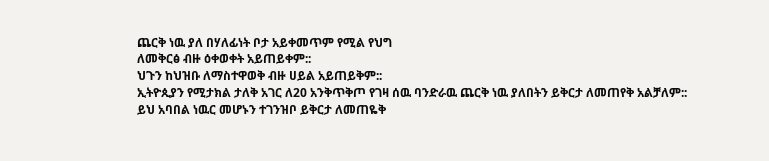ጨርቅ ነዉ ያለ በሃለፊነት ቦታ አይቀመጥም የሚል የህግ
ለመቅርፅ ብዙ ዕቀወቀት አይጠይቀም::
ህጉን ከህዝቡ ለማስተዋወቅ ብዙ ሀይል አይጠይቅም::
ኢትዮጲያን የሚታክል ታለቅ አገር ለ20 አንቅጥቅጦ የገዛ ሰዉ ባንድራዉ ጨርቅ ነዉ ያለበትን ይቅርታ ለመጠየቅ አልቻለም::
ይህ አባበል ነዉር መሆኑን ተገንዝቦ ይቅርታ ለመጠዬቅ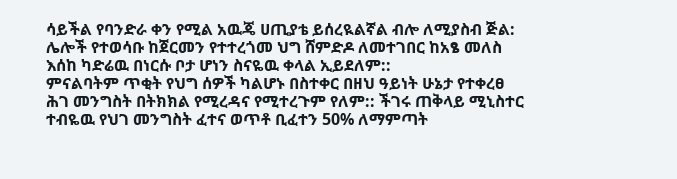ሳይችል የባንድራ ቀን የሚል አዉጄ ሀጢያቴ ይሰረዪልኛል ብሎ ለሚያስብ ጅል: ሌሎች የተወሳቡ ከጀርመን የተተረጎመ ህግ ሸምድዶ ለመተገበር ከአፄ መለስ እሰከ ካድሬዉ በነርሱ ቦታ ሆነን ስናዬዉ ቀላል ኢይደለም::
ምናልባትም ጥቂት የህግ ሰዎች ካልሆኑ በስተቀር በዘህ ዓይነት ሁኔታ የተቀረፀ ሕገ መንግስት በትክክል የሚረዳና የሚተረጉም የለም:: ችገሩ ጠቅላይ ሚኒስተር ተብዬዉ የህገ መንግስት ፈተና ወጥቶ ቢፈተን 50% ለማምጣት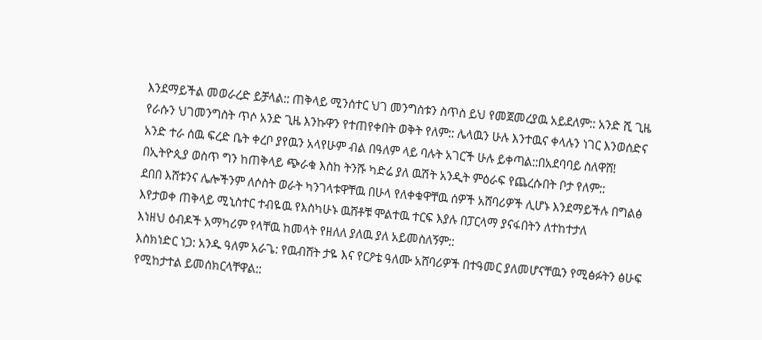እንደማይችል መወራረድ ይቻላል:: ጠቅላይ ሚንሰተር ህገ መንግስቱን ስጥስ ይህ የመጀመረያዉ አይደለም:: አንድ ሺ ጊዜ የራሱን ህገመንግስት ጥሶ አንድ ጊዜ እንኩዋን የተጠየቀበት ወቅት የለም:: ሌላዉን ሁሉ እንተዉና ቀላሉን ነገር እንወሰድና አንድ ተራ ሰዉ ፍረድ ቤት ቀረቦ ያየዉን አላየሁም ብል በዓለም ላይ ባሉት አገርች ሁሉ ይቀጣል::በአደባባይ ስለዋሸ! በኢትዮጲያ ወስጥ ግን ከጠቅላይ ጭራቁ እስከ ትንሹ ካድሬ ያለ ዉሽት አንዲት ምዕራፍ የጨረሱበት ቦታ የለም::
ደበበ እሸቱንና ሌሎችንም ለሶስት ወራት ካንገላቱዋቸዉ በሁላ የለቀቁዋቸዉ ሰዎች አሸባሪዎች ሊሆኑ እንደማይችሉ በግልፅ እየታወቀ ጠቅላይ ሚኒስተር ተብዬዉ የእስካሁኑ ዉሸቶቹ ሞልተዉ ተርፍ እያሉ በፓርላማ ያናፋበትን ለተከተታለ
እነዘህ ዕብዶች አማካሪም የላቸዉ ከመላት የዘለለ ያለዉ ያለ አይመስለኝም::
እስክነድር ነጋ: አንዱ ዓለም አራጌ: የዉብሸት ታዬ እና የርዖቴ ዓለሙ አሸባሪዎች በተዓመር ያለመሆናቸዉን የሚፅፉትን ፅሁፍ የሚከታተል ይመሰክርላቸዋል::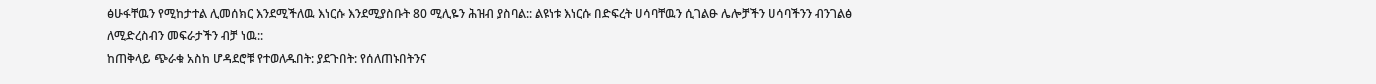ፅሁፋቸዉን የሚከታተል ሊመሰክር እንደሚችለዉ እነርሱ እንደሚያስቡት 80 ሚሊዬን ሕዝብ ያስባል:: ልዩነቱ እነርሱ በድፍረት ሀሳባቸዉን ሲገልፁ ሌሎቻችን ሀሳባችንን ብንገልፅ
ለሚድረስብን መፍራታችን ብቻ ነዉ::
ከጠቅላይ ጭራቁ አስከ ሆዳደሮቹ የተወለዱበት: ያደጉበት: የሰለጠኑበትንና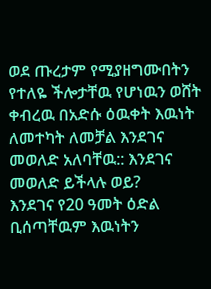ወደ ጡረታም የሚያዘግሙበትን የተለዬ ችሎታቸዉ የሆነዉን ወሸት ቀብረዉ በአድሱ ዕዉቀት እዉነት
ለመተካት ለመቻል እንደገና መወለድ አለባቸዉ:: እንደገና መወለድ ይችላሉ ወይ?
እንደገና የ20 ዓመት ዕድል ቢሰጣቸዉም እዉነትን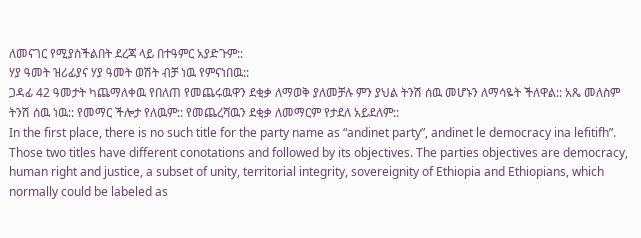ለመናገር የሚያስችልበት ደረጃ ላይ በተዓምር አያድጉም::
ሃያ ዓመት ዝሪፊያና ሃያ ዓመት ወሽት ብቻ ነዉ የምናነበዉ::
ጋዳፊ 42 ዓመታት ካጨማለቀዉ የበለጠ የመጨሩዉዋን ደቂቃ ለማወቅ ያለመቻሉ ምን ያህል ትንሽ ሰዉ መሆኑን ለማሳዬት ችለዋል:: አጼ መለስም ትንሽ ሰዉ ነዉ:: የመማር ችሎታ የለዉም:: የመጨረሻዉን ደቂቃ ለመማርም የታደለ አይደለም::
In the first place, there is no such title for the party name as “andinet party”, andinet le democracy ina lefitifh”. Those two titles have different conotations and followed by its objectives. The parties objectives are democracy, human right and justice, a subset of unity, territorial integrity, sovereignity of Ethiopia and Ethiopians, which normally could be labeled as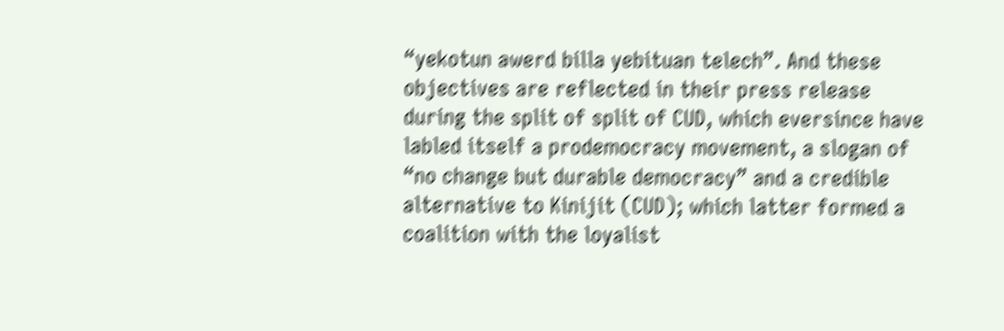“yekotun awerd billa yebituan telech”. And these objectives are reflected in their press release during the split of split of CUD, which eversince have labled itself a prodemocracy movement, a slogan of “no change but durable democracy” and a credible alternative to Kinijit (CUD); which latter formed a coalition with the loyalist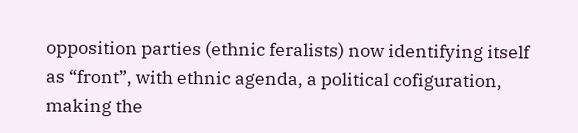opposition parties (ethnic feralists) now identifying itself as “front”, with ethnic agenda, a political cofiguration, making the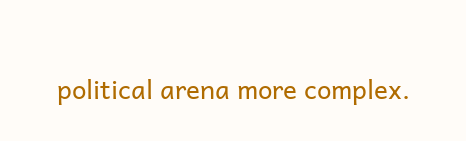political arena more complex.